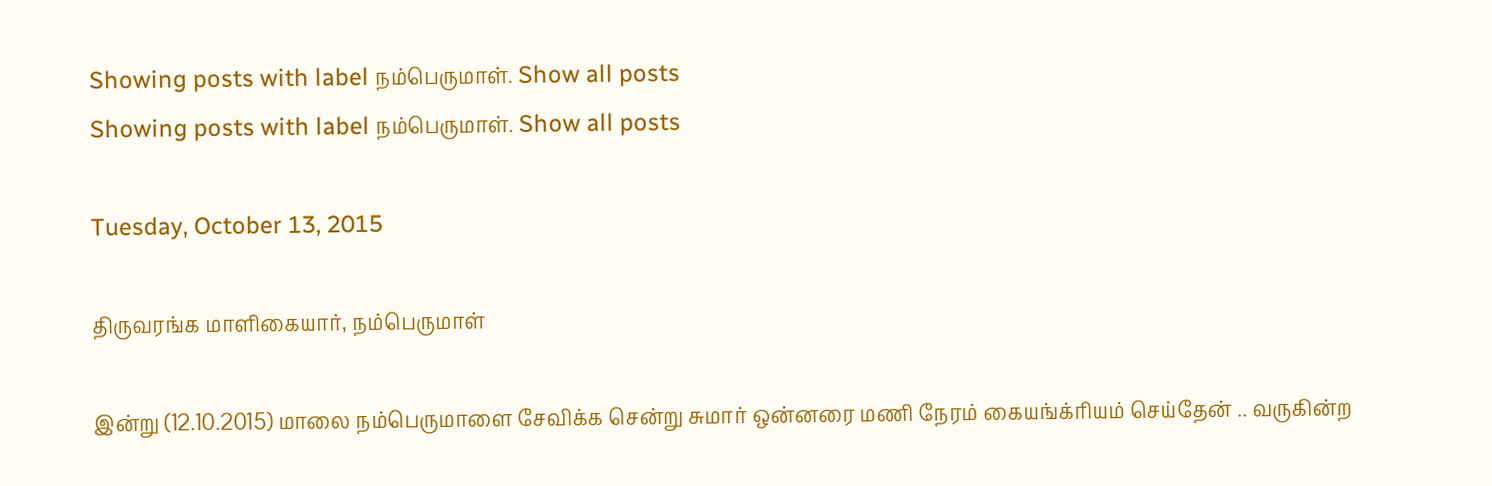Showing posts with label நம்பெருமாள். Show all posts
Showing posts with label நம்பெருமாள். Show all posts

Tuesday, October 13, 2015

திருவரங்க மாளிகையார், நம்பெருமாள்

இன்று (12.10.2015) மாலை நம்பெருமாளை சேவிக்க சென்று சுமார் ஒன்னரை மணி நேரம் கையங்க்ரியம் செய்தேன் .. வருகின்ற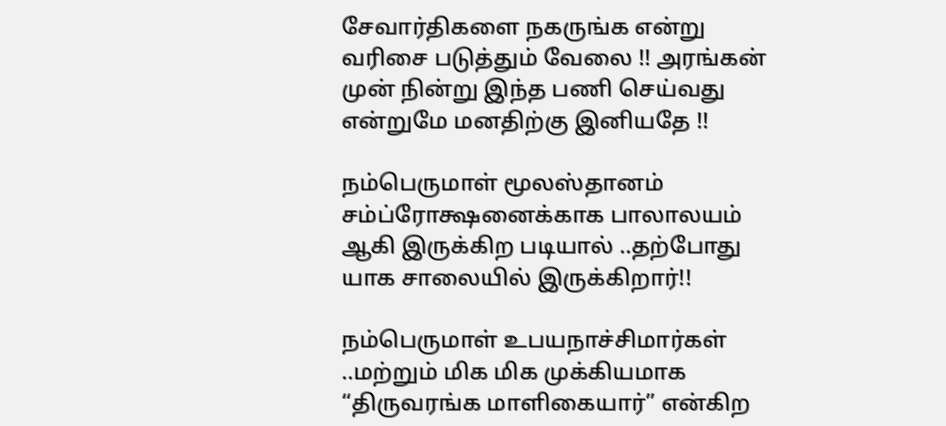சேவார்திகளை நகருங்க என்று வரிசை படுத்தும் வேலை !! அரங்கன் முன் நின்று இந்த பணி செய்வது என்றுமே மனதிற்கு இனியதே !!

நம்பெருமாள் மூலஸ்தானம் சம்ப்ரோக்ஷனைக்காக பாலாலயம் ஆகி இருக்கிற படியால் ..தற்போது யாக சாலையில் இருக்கிறார்!!

நம்பெருமாள் உபயநாச்சிமார்கள் ..மற்றும் மிக மிக முக்கியமாக “திருவரங்க மாளிகையார்” என்கிற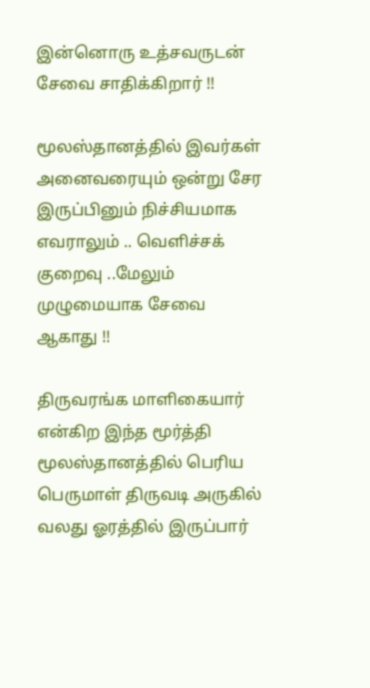இன்னொரு உத்சவருடன் சேவை சாதிக்கிறார் !!

மூலஸ்தானத்தில் இவர்கள் அனைவரையும் ஒன்று சேர இருப்பினும் நிச்சியமாக எவராலும் .. வெளிச்சக் குறைவு ..மேலும் முழுமையாக சேவை ஆகாது !!

திருவரங்க மாளிகையார் என்கிற இந்த மூர்த்தி மூலஸ்தானத்தில் பெரிய பெருமாள் திருவடி அருகில் வலது ஓரத்தில் இருப்பார்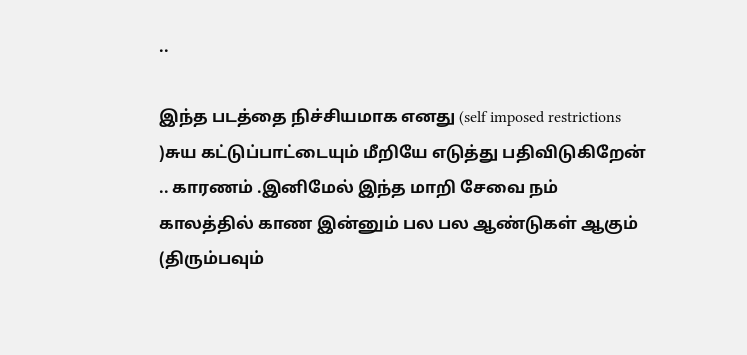..

இந்த படத்தை நிச்சியமாக எனது (self imposed restrictions )சுய கட்டுப்பாட்டையும் மீறியே எடுத்து பதிவிடுகிறேன் .. காரணம் .இனிமேல் இந்த மாறி சேவை நம் காலத்தில் காண இன்னும் பல பல ஆண்டுகள் ஆகும் (திரும்பவும்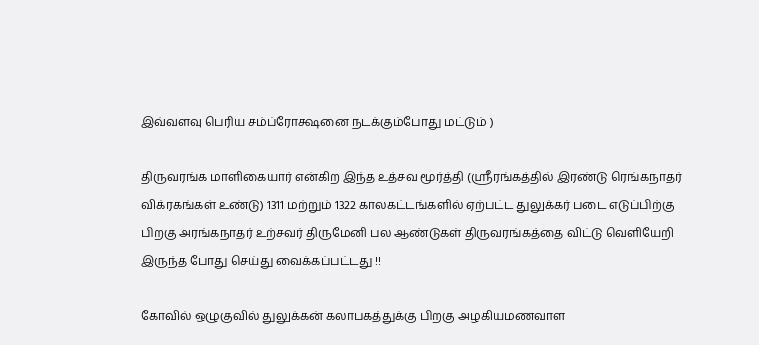இவ்வளவு பெரிய சம்ப்ரோக்ஷனை நடக்கும்போது மட்டும் )

திருவரங்க மாளிகையார் என்கிற இந்த உத்சவ மூர்த்தி (ஸ்ரீரங்கத்தில் இரண்டு ரெங்கநாதர் விக்ரகங்கள் உண்டு) 1311 மற்றும் 1322 காலகட்டங்களில் ஏற்பட்ட துலுக்கர் படை எடுப்பிற்கு பிறகு அரங்கநாதர் உற்சவர் திருமேனி பல ஆண்டுகள் திருவரங்கத்தை விட்டு வெளியேறி இருந்த போது செய்து வைக்கப்பட்டது !!

கோவில் ஒழுகுவில் துலுக்கன் கலாபகத்துக்கு பிறகு அழகியமணவாள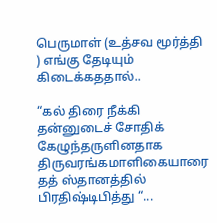பெருமாள் (உத்சவ மூர்த்தி ) எங்கு தேடியும் கிடைக்கததால்..

“கல் திரை நீக்கி தன்னுடைச் சோதிக் கேழுந்தருளினதாக திருவரங்கமாளிகையாரை தத் ஸ்தானத்தில் பிரதிஷ்டிபித்து “...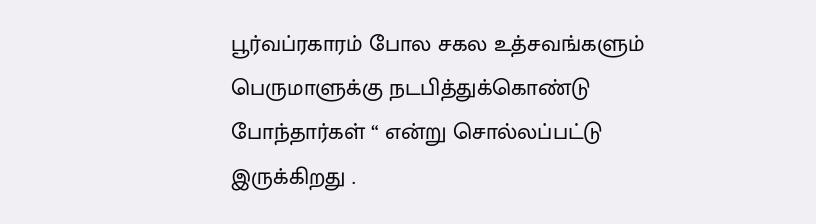பூர்வப்ரகாரம் போல சகல உத்சவங்களும் பெருமாளுக்கு நடபித்துக்கொண்டு போந்தார்கள் “ என்று சொல்லப்பட்டு இருக்கிறது .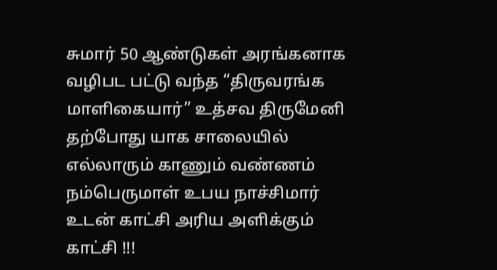சுமார் 50 ஆண்டுகள் அரங்கனாக வழிபட பட்டு வந்த “திருவரங்க மாளிகையார்” உத்சவ திருமேனி தற்போது யாக சாலையில் எல்லாரும் காணும் வண்ணம் நம்பெருமாள் உபய நாச்சிமார் உடன் காட்சி அரிய அளிக்கும் காட்சி !!!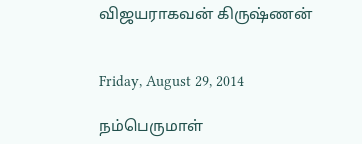விஜயராகவன் கிருஷ்ணன்


Friday, August 29, 2014

நம்பெருமாள்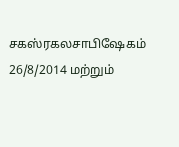சகஸ்ரகலசாபிஷேகம் 26/8/2014 மற்றும்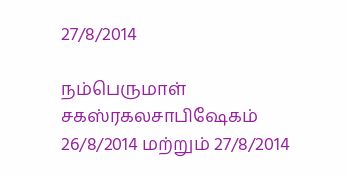27/8/2014

நம்பெருமாள் சகஸ்ரகலசாபிஷேகம் 26/8/2014 மற்றும் 27/8/2014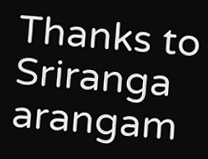Thanks to Sriranga arangam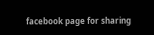facebook page for sharing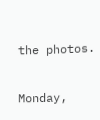the photos.

Monday,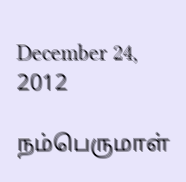December 24, 2012

நம்பெருமாள்